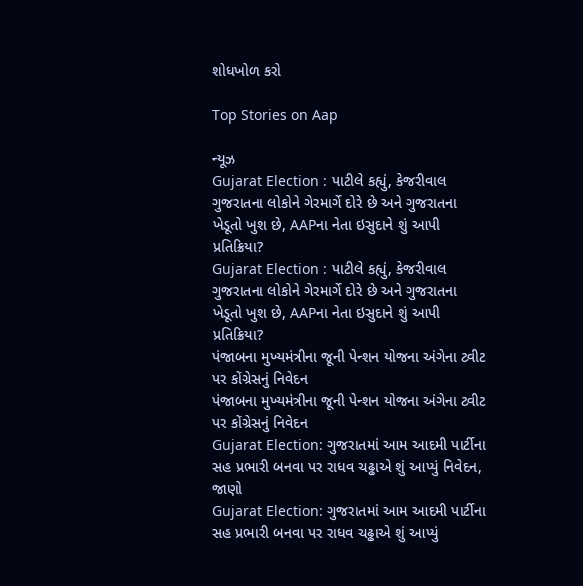શોધખોળ કરો

Top Stories on Aap

ન્યૂઝ
Gujarat Election : પાટીલે કહ્યું, કેજરીવાલ ગુજરાતના લોકોને ગેરમાર્ગે દોરે છે અને ગુજરાતના ખેડૂતો ખુશ છે, AAPના નેતા ઇસુદાને શું આપી પ્રતિક્રિયા?
Gujarat Election : પાટીલે કહ્યું, કેજરીવાલ ગુજરાતના લોકોને ગેરમાર્ગે દોરે છે અને ગુજરાતના ખેડૂતો ખુશ છે, AAPના નેતા ઇસુદાને શું આપી પ્રતિક્રિયા?
પંજાબના મુખ્યમંત્રીના જૂની પેન્શન યોજના અંગેના ટ્વીટ પર કોંગ્રેસનું નિવેદન
પંજાબના મુખ્યમંત્રીના જૂની પેન્શન યોજના અંગેના ટ્વીટ પર કોંગ્રેસનું નિવેદન
Gujarat Election: ગુજરાતમાં આમ આદમી પાર્ટીના સહ પ્રભારી બનવા પર રાધવ ચઢ્ઢાએ શું આપ્યું નિવેદન, જાણો
Gujarat Election: ગુજરાતમાં આમ આદમી પાર્ટીના સહ પ્રભારી બનવા પર રાધવ ચઢ્ઢાએ શું આપ્યું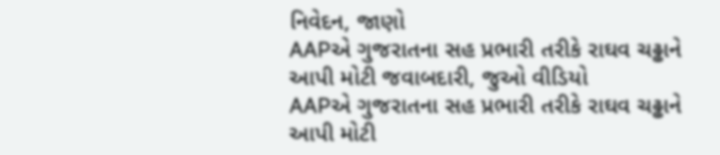નિવેદન, જાણો
AAPએ ગુજરાતના સહ પ્રભારી તરીકે રાઘવ ચઢ્ઢાને આપી મોટી જવાબદારી, જુઓ વીડિયો
AAPએ ગુજરાતના સહ પ્રભારી તરીકે રાઘવ ચઢ્ઢાને આપી મોટી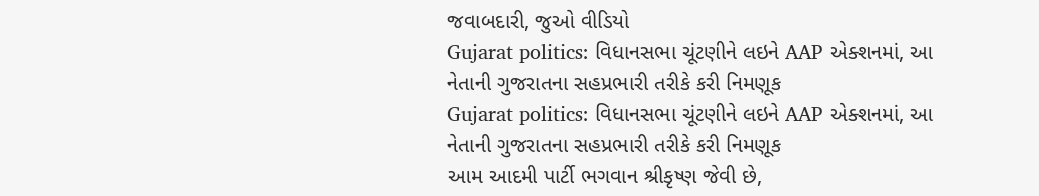જવાબદારી, જુઓ વીડિયો
Gujarat politics: વિધાનસભા ચૂંટણીને લઇને AAP એક્શનમાં, આ નેતાની ગુજરાતના સહપ્રભારી તરીકે કરી નિમણૂક
Gujarat politics: વિધાનસભા ચૂંટણીને લઇને AAP એક્શનમાં, આ નેતાની ગુજરાતના સહપ્રભારી તરીકે કરી નિમણૂક
આમ આદમી પાર્ટી ભગવાન શ્રીકૃષ્ણ જેવી છે,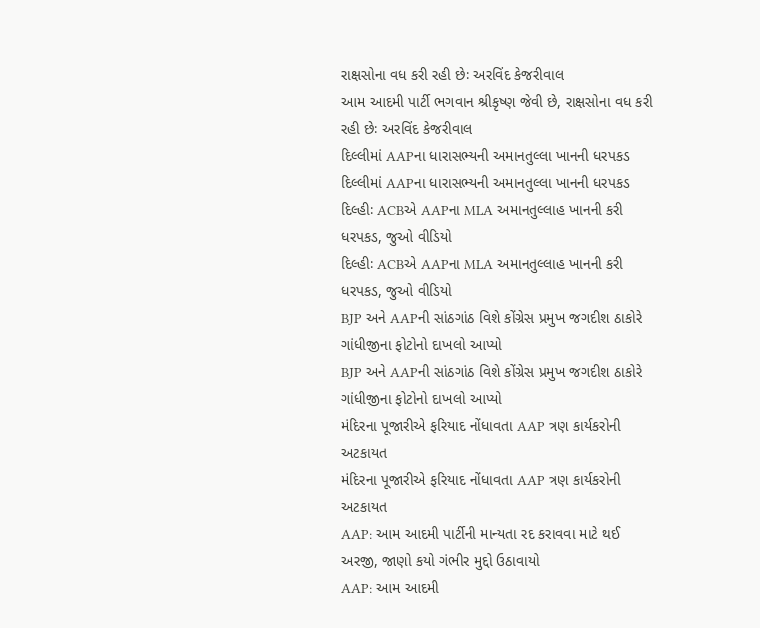રાક્ષસોના વધ કરી રહી છેઃ અરવિંદ કેજરીવાલ
આમ આદમી પાર્ટી ભગવાન શ્રીકૃષ્ણ જેવી છે, રાક્ષસોના વધ કરી રહી છેઃ અરવિંદ કેજરીવાલ
દિલ્લીમાં AAPના ધારાસભ્યની અમાનતુલ્લા ખાનની ધરપકડ
દિલ્લીમાં AAPના ધારાસભ્યની અમાનતુલ્લા ખાનની ધરપકડ
દિલ્હીઃ ACBએ AAPના MLA અમાનતુલ્લાહ ખાનની કરી ધરપકડ, જુઓ વીડિયો
દિલ્હીઃ ACBએ AAPના MLA અમાનતુલ્લાહ ખાનની કરી ધરપકડ, જુઓ વીડિયો
BJP અને AAPની સાંઠગાંઠ વિશે કોંગ્રેસ પ્રમુખ જગદીશ ઠાકોરે ગાંધીજીના ફોટોનો દાખલો આપ્યો
BJP અને AAPની સાંઠગાંઠ વિશે કોંગ્રેસ પ્રમુખ જગદીશ ઠાકોરે ગાંધીજીના ફોટોનો દાખલો આપ્યો
મંદિરના પૂજારીએ ફરિયાદ નોંધાવતા AAP ત્રણ કાર્યકરોની અટકાયત
મંદિરના પૂજારીએ ફરિયાદ નોંધાવતા AAP ત્રણ કાર્યકરોની અટકાયત
AAP: આમ આદમી પાર્ટીની માન્યતા રદ કરાવવા માટે થઈ અરજી, જાણો કયો ગંભીર મુદ્દો ઉઠાવાયો
AAP: આમ આદમી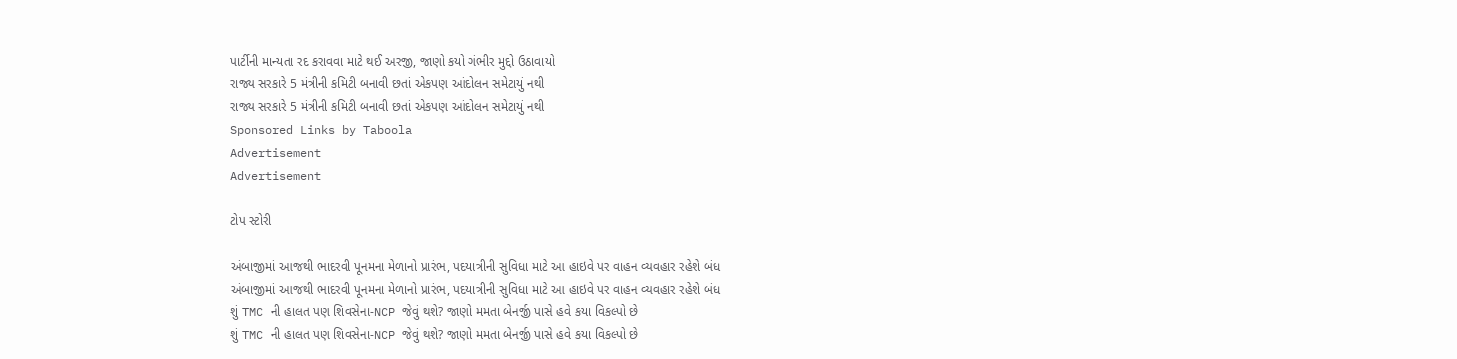પાર્ટીની માન્યતા રદ કરાવવા માટે થઈ અરજી, જાણો કયો ગંભીર મુદ્દો ઉઠાવાયો
રાજ્ય સરકારે 5 મંત્રીની કમિટી બનાવી છતાં એકપણ આંદોલન સમેટાયું નથી
રાજ્ય સરકારે 5 મંત્રીની કમિટી બનાવી છતાં એકપણ આંદોલન સમેટાયું નથી
Sponsored Links by Taboola
Advertisement
Advertisement

ટોપ સ્ટોરી

અંબાજીમાં આજથી ભાદરવી પૂનમના મેળાનો પ્રારંભ, પદયાત્રીની સુવિધા માટે આ હાઇવે પર વાહન વ્યવહાર રહેશે બંધ
અંબાજીમાં આજથી ભાદરવી પૂનમના મેળાનો પ્રારંભ, પદયાત્રીની સુવિધા માટે આ હાઇવે પર વાહન વ્યવહાર રહેશે બંધ
શું TMC ની હાલત પણ શિવસેના-NCP જેવું થશે? જાણો મમતા બેનર્જી પાસે હવે કયા વિકલ્પો છે
શું TMC ની હાલત પણ શિવસેના-NCP જેવું થશે? જાણો મમતા બેનર્જી પાસે હવે કયા વિકલ્પો છે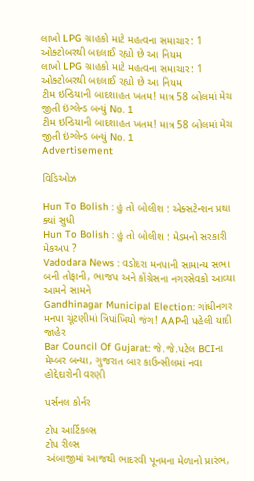લાખો LPG ગ્રાહકો માટે મહત્વના સમાચાર: 1 ઓક્ટોબરથી બદલાઈ રહ્યો છે આ નિયમ
લાખો LPG ગ્રાહકો માટે મહત્વના સમાચાર: 1 ઓક્ટોબરથી બદલાઈ રહ્યો છે આ નિયમ
ટીમ ઇન્ડિયાની બાદશાહત ખતમ! માત્ર 58 બોલમાં મેચ જીતી ઇંગ્લેન્ડ બન્યું No. 1
ટીમ ઇન્ડિયાની બાદશાહત ખતમ! માત્ર 58 બોલમાં મેચ જીતી ઇંગ્લેન્ડ બન્યું No. 1
Advertisement

વિડિઓઝ

Hun To Bolish : હું તો બોલીશ : એક્સટેન્શન પ્રથા ક્યાં સુધી
Hun To Bolish : હું તો બોલીશ : મેડમનો સરકારી મેકઅપ ?
Vadodara News : વડોદરા મનપાની સામાન્ય સભા બની તોફાની, ભાજપ અને કોંગ્રેસના નગરસેવકો આવ્યા આમને સામને
Gandhinagar Municipal Election: ગાંધીનગર મનપા ચૂંટણીમાં ત્રિપાંખિયો જંગ! AAPની પહેલી યાદી જાહેર
Bar Council Of Gujarat: જે.જે.પટેલ BCIના મેમ્બર બન્યા, ગુજરાત બાર કાઉન્સીલમાં નવા હોદ્દેદારોની વરણી

પર્સનલ કોર્નર

ટોપ આર્ટિકલ્સ
ટોપ રીલ્સ
અંબાજીમાં આજથી ભાદરવી પૂનમના મેળાનો પ્રારંભ,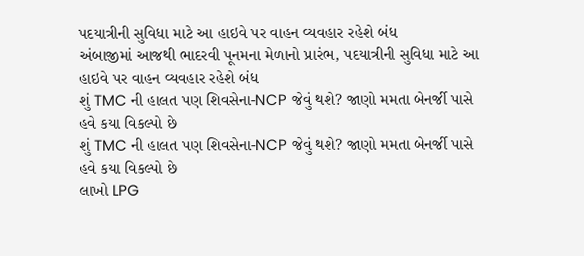પદયાત્રીની સુવિધા માટે આ હાઇવે પર વાહન વ્યવહાર રહેશે બંધ
અંબાજીમાં આજથી ભાદરવી પૂનમના મેળાનો પ્રારંભ, પદયાત્રીની સુવિધા માટે આ હાઇવે પર વાહન વ્યવહાર રહેશે બંધ
શું TMC ની હાલત પણ શિવસેના-NCP જેવું થશે? જાણો મમતા બેનર્જી પાસે હવે કયા વિકલ્પો છે
શું TMC ની હાલત પણ શિવસેના-NCP જેવું થશે? જાણો મમતા બેનર્જી પાસે હવે કયા વિકલ્પો છે
લાખો LPG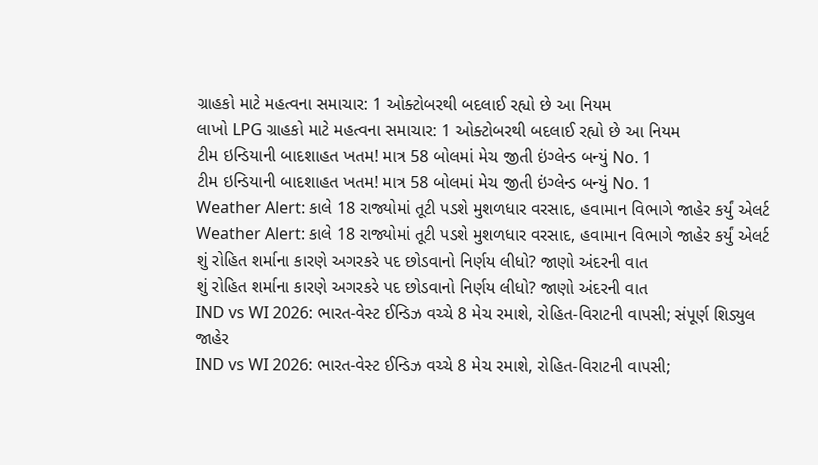ગ્રાહકો માટે મહત્વના સમાચાર: 1 ઓક્ટોબરથી બદલાઈ રહ્યો છે આ નિયમ
લાખો LPG ગ્રાહકો માટે મહત્વના સમાચાર: 1 ઓક્ટોબરથી બદલાઈ રહ્યો છે આ નિયમ
ટીમ ઇન્ડિયાની બાદશાહત ખતમ! માત્ર 58 બોલમાં મેચ જીતી ઇંગ્લેન્ડ બન્યું No. 1
ટીમ ઇન્ડિયાની બાદશાહત ખતમ! માત્ર 58 બોલમાં મેચ જીતી ઇંગ્લેન્ડ બન્યું No. 1
Weather Alert: કાલે 18 રાજ્યોમાં તૂટી પડશે મુશળધાર વરસાદ, હવામાન વિભાગે જાહેર કર્યું એલર્ટ
Weather Alert: કાલે 18 રાજ્યોમાં તૂટી પડશે મુશળધાર વરસાદ, હવામાન વિભાગે જાહેર કર્યું એલર્ટ
શું રોહિત શર્માના કારણે અગરકરે પદ છોડવાનો નિર્ણય લીધો? જાણો અંદરની વાત
શું રોહિત શર્માના કારણે અગરકરે પદ છોડવાનો નિર્ણય લીધો? જાણો અંદરની વાત
IND vs WI 2026: ભારત-વેસ્ટ ઈન્ડિઝ વચ્ચે 8 મેચ રમાશે, રોહિત-વિરાટની વાપસી; સંપૂર્ણ શિડ્યુલ જાહેર
IND vs WI 2026: ભારત-વેસ્ટ ઈન્ડિઝ વચ્ચે 8 મેચ રમાશે, રોહિત-વિરાટની વાપસી;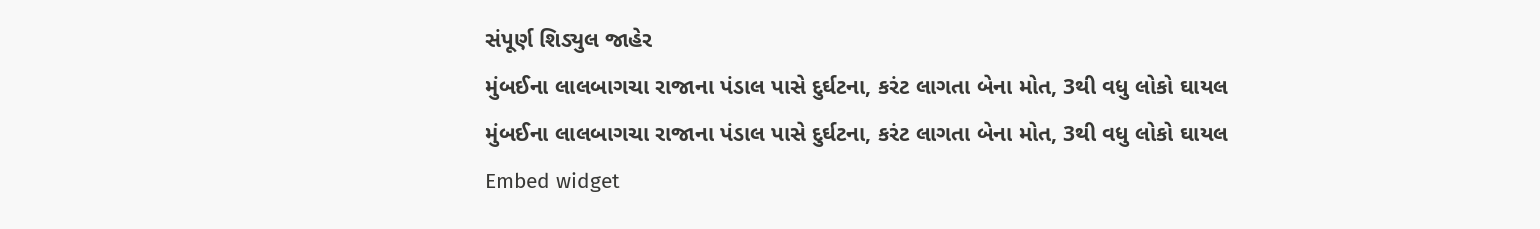સંપૂર્ણ શિડ્યુલ જાહેર
મુંબઈના લાલબાગચા રાજાના પંડાલ પાસે દુર્ઘટના, કરંટ લાગતા બેના મોત, 3થી વધુ લોકો ઘાયલ
મુંબઈના લાલબાગચા રાજાના પંડાલ પાસે દુર્ઘટના, કરંટ લાગતા બેના મોત, 3થી વધુ લોકો ઘાયલ
Embed widget